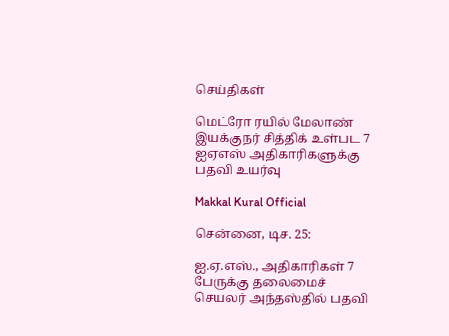செய்திகள்

மெட்ரோ ரயில் மேலாண் இயக்குநர் சித்திக் உள்பட 7 ஐஏஎஸ் அதிகாரிகளுக்கு பதவி உயர்வு

Makkal Kural Official

சென்னை, டிச. 25:

ஐ.ஏ.எஸ்., அதிகாரிகள் 7 பேருக்கு தலைமைச் செயலர் அந்தஸ்தில் பதவி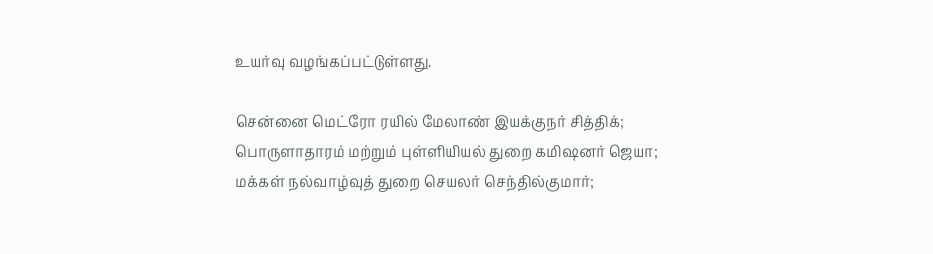உயர்வு வழங்கப்பட்டுள்ளது.

சென்னை மெட்ரோ ரயில் மேலாண் இயக்குநர் சித்திக்; பொருளாதாரம் மற்றும் புள்ளியியல் துறை கமிஷனர் ஜெயா; மக்கள் நல்வாழ்வுத் துறை செயலர் செந்தில்குமார்;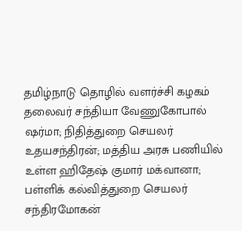தமிழ்நாடு தொழில் வளர்ச்சி கழகம் தலைவர் சந்தியா வேணுகோபால் ஷர்மா; நிதித்துறை செயலர் உதயசந்திரன்; மத்திய அரசு பணியில் உள்ள ஹிதேஷ் குமார் மக்வானா; பள்ளிக் கல்வித்துறை செயலர் சந்திரமோகன்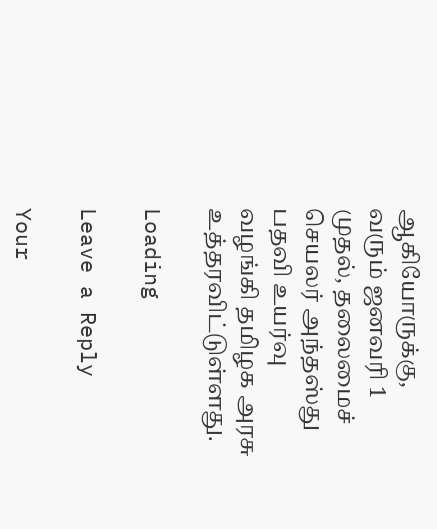ஆகியோருக்கு, வரும் ஜனவரி 1 முதல், தலைமைச் செயலர் அந்தஸ்து பதவி உயர்வு வழங்கி தமிழக அரசு உத்தரவிட்டுள்ளது.

Loading

Leave a Reply

Your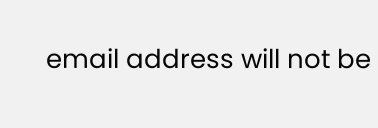email address will not be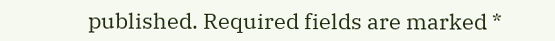published. Required fields are marked *